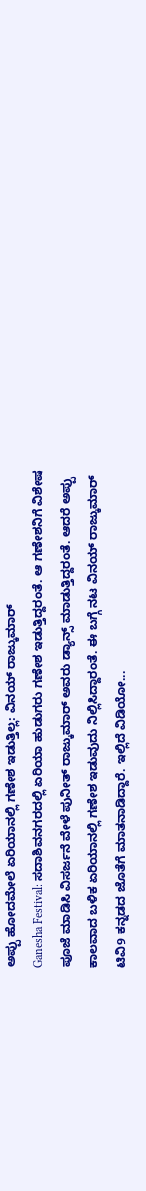ಅಪ್ಪು ಹೋದಮೇಲೆ ಏರಿಯಾನಲ್ಲಿ ಗಣೇಶ ಇಡುತ್ತಿಲ್ಲ: ವಿನಯ್ ರಾಜ್ಕುಮಾರ್
Ganesha Festival: ಸದಾಶಿವನಗರದಲ್ಲಿ ಏರಿಯಾ ಹುಡುಗರು ಗಣೇಶ ಇಡುತ್ತಿದ್ದರಂತೆ. ಆ ಗಣೇಶನಿಗೆ ವಿಶೇಷ ಪೂಜೆ ಮಾಡಿಸಿ ವಿಸರ್ಜನೆ ವೇಳೆ ಪುನೀತ್ ರಾಜ್ಕುಮಾರ್ ಅವರು ಡ್ಯಾನ್ಸ್ ಮಾಡುತ್ತಿದ್ದರಂತೆ. ಆದರೆ ಅಪ್ಪು ಕಾಲವಾದ ಬಳಿಕ ಏರಿಯಾನಲ್ಲಿ ಗಣೇಶ ಇಡುವುದು ನಿಲ್ಲಿಸಿದ್ದಾರಂತೆ. ಈ ಬಗ್ಗೆ ನಟ ವಿನಯ್ ರಾಜ್ಕುಮಾರ್ ಟಿವಿ9 ಕನ್ನಡದ ಜೊತೆಗೆ ಮಾತನಾಡಿದ್ದಾರೆ. ಇಲ್ಲಿದೆ ವಿಡಿಯೋ...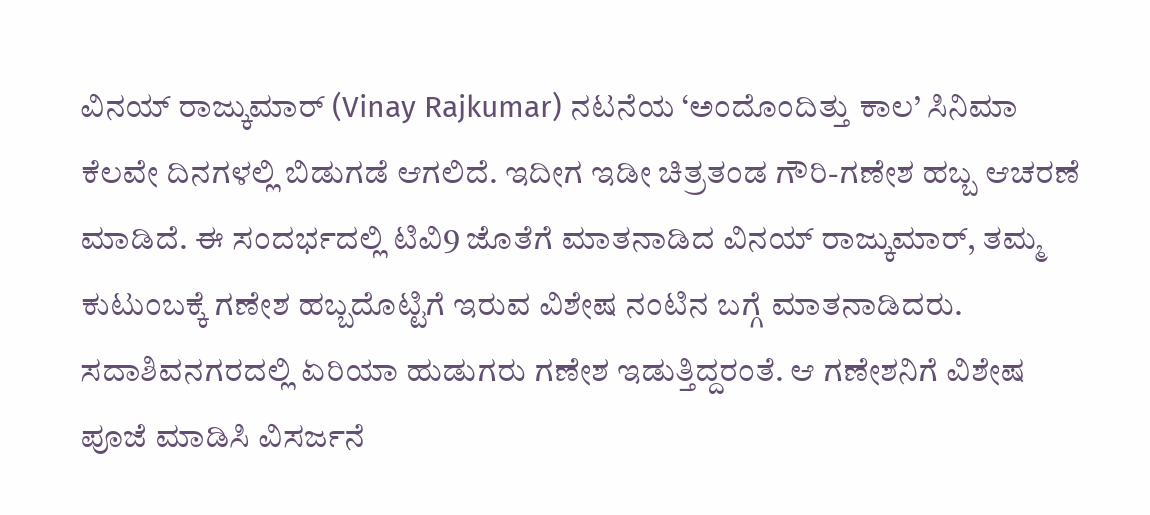ವಿನಯ್ ರಾಜ್ಕುಮಾರ್ (Vinay Rajkumar) ನಟನೆಯ ‘ಅಂದೊಂದಿತ್ತು ಕಾಲ’ ಸಿನಿಮಾ ಕೆಲವೇ ದಿನಗಳಲ್ಲಿ ಬಿಡುಗಡೆ ಆಗಲಿದೆ. ಇದೀಗ ಇಡೀ ಚಿತ್ರತಂಡ ಗೌರಿ-ಗಣೇಶ ಹಬ್ಬ ಆಚರಣೆ ಮಾಡಿದೆ. ಈ ಸಂದರ್ಭದಲ್ಲಿ ಟಿವಿ9 ಜೊತೆಗೆ ಮಾತನಾಡಿದ ವಿನಯ್ ರಾಜ್ಕುಮಾರ್, ತಮ್ಮ ಕುಟುಂಬಕ್ಕೆ ಗಣೇಶ ಹಬ್ಬದೊಟ್ಟಿಗೆ ಇರುವ ವಿಶೇಷ ನಂಟಿನ ಬಗ್ಗೆ ಮಾತನಾಡಿದರು. ಸದಾಶಿವನಗರದಲ್ಲಿ ಏರಿಯಾ ಹುಡುಗರು ಗಣೇಶ ಇಡುತ್ತಿದ್ದರಂತೆ. ಆ ಗಣೇಶನಿಗೆ ವಿಶೇಷ ಪೂಜೆ ಮಾಡಿಸಿ ವಿಸರ್ಜನೆ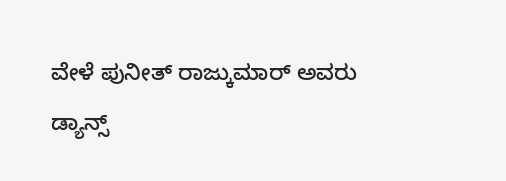ವೇಳೆ ಪುನೀತ್ ರಾಜ್ಕುಮಾರ್ ಅವರು ಡ್ಯಾನ್ಸ್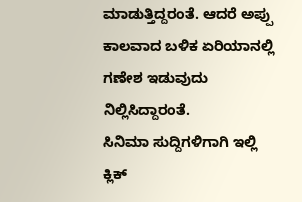ಮಾಡುತ್ತಿದ್ದರಂತೆ. ಆದರೆ ಅಪ್ಪು ಕಾಲವಾದ ಬಳಿಕ ಏರಿಯಾನಲ್ಲಿ ಗಣೇಶ ಇಡುವುದು ನಿಲ್ಲಿಸಿದ್ದಾರಂತೆ.
ಸಿನಿಮಾ ಸುದ್ದಿಗಳಿಗಾಗಿ ಇಲ್ಲಿ ಕ್ಲಿಕ್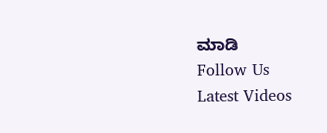ಮಾಡಿ
Follow Us
Latest Videos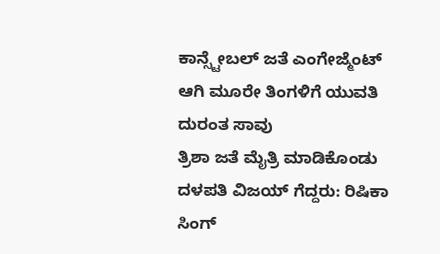ಕಾನ್ಸ್ಟೇಬಲ್ ಜತೆ ಎಂಗೇಜ್ಮೆಂಟ್ ಆಗಿ ಮೂರೇ ತಿಂಗಳಿಗೆ ಯುವತಿ ದುರಂತ ಸಾವು
ತ್ರಿಶಾ ಜತೆ ಮೈತ್ರಿ ಮಾಡಿಕೊಂಡು ದಳಪತಿ ವಿಜಯ್ ಗೆದ್ದರು: ರಿಷಿಕಾ ಸಿಂಗ್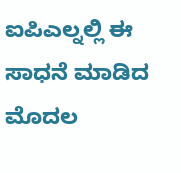ಐಪಿಎಲ್ನಲ್ಲಿ ಈ ಸಾಧನೆ ಮಾಡಿದ ಮೊದಲ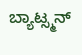ಬ್ಯಾಟ್ಸ್ಮನ್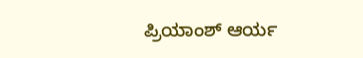ಪ್ರಿಯಾಂಶ್ ಆರ್ಯ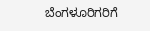ಬೆಂಗಳೂರಿಗರಿಗೆ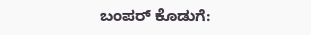ಬಂಪರ್ ಕೊಡುಗೆ: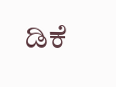ಡಿಕೆ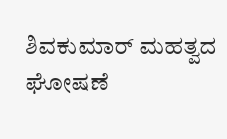ಶಿವಕುಮಾರ್ ಮಹತ್ವದ ಘೋಷಣೆ